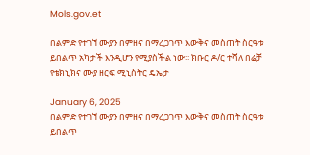Mols.gov.et

በልምድ የተገኘ ሙያን በምዘና በማረጋገጥ እውቅና መስጠት ስርዓቱ ይበልጥ አካታች እንዲሆን የሚያስችል ነው፡፡ ክቡር ዶ/ር ተሻለ በሬቻ የቴክኒክና ሙያ ዘርፍ ሚኒስትር ዴኤታ

January 6, 2025
በልምድ የተገኘ ሙያን በምዘና በማረጋገጥ እውቅና መስጠት ስርዓቱ ይበልጥ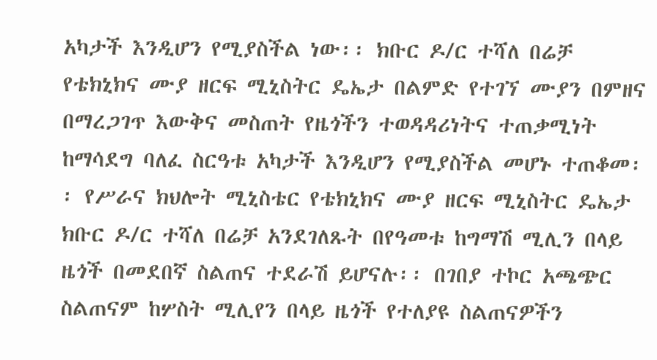አካታች እንዲሆን የሚያስችል ነው፡፡ ክቡር ዶ/ር ተሻለ በሬቻ የቴክኒክና ሙያ ዘርፍ ሚኒስትር ዴኤታ በልምድ የተገኘ ሙያን በምዘና በማረጋገጥ እውቅና መስጠት የዜጎችን ተወዳዳሪነትና ተጠቃሚነት ከማሳደግ ባለፈ ስርዓቱ አካታች እንዲሆን የሚያስችል መሆኑ ተጠቆመ፡፡ የሥራና ክህሎት ሚኒስቴር የቴክኒክና ሙያ ዘርፍ ሚኒስትር ዴኤታ ክቡር ዶ/ር ተሻለ በሬቻ አንደገለጹት በየዓመቱ ከግማሽ ሚሊን በላይ ዜጎች በመደበኛ ስልጠና ተደራሽ ይሆናሉ፡፡ በገበያ ተኮር አጫጭር ስልጠናም ከሦስት ሚሊየን በላይ ዜጎች የተለያዩ ስልጠናዎችን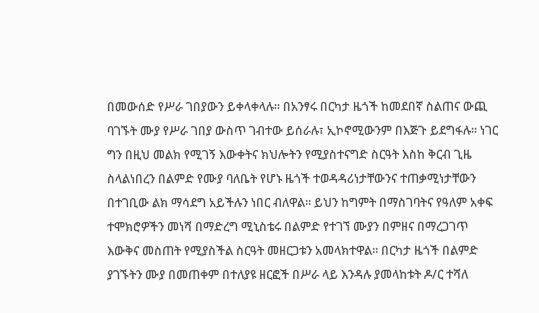በመውሰድ የሥራ ገበያውን ይቀላቀላሉ፡፡ በአንፃሩ በርካታ ዜጎች ከመደበኛ ስልጠና ውጪ ባገኙት ሙያ የሥራ ገበያ ውስጥ ገብተው ይሰራሉ፣ ኢኮኖሚውንም በእጅጉ ይደግፋሉ፡፡ ነገር ግን በዚህ መልክ የሚገኝ እውቀትና ክህሎትን የሚያስተናግድ ስርዓት እስከ ቅርብ ጊዜ ስላልነበረን በልምድ የሙያ ባለቤት የሆኑ ዜጎች ተወዳዳሪነታቸውንና ተጠቃሚነታቸውን በተገቢው ልክ ማሳደግ አይችሉን ነበር ብለዋል፡፡ ይህን ከግምት በማስገባትና የዓለም አቀፍ ተሞክሮዎችን መነሻ በማድረግ ሚኒስቴሩ በልምድ የተገኘ ሙያን በምዘና በማረጋገጥ እውቅና መስጠት የሚያስችል ስርዓት መዘርጋቱን አመላክተዋል፡፡ በርካታ ዜጎች በልምድ ያገኙትን ሙያ በመጠቀም በተለያዩ ዘርፎች በሥራ ላይ እንዳሉ ያመላከቱት ዶ/ር ተሻለ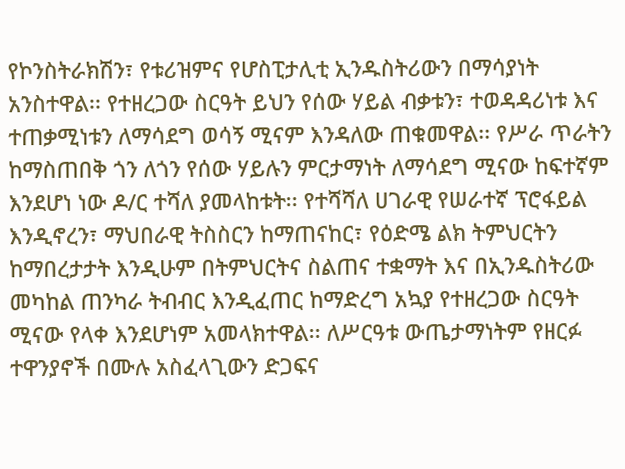የኮንስትራክሽን፣ የቱሪዝምና የሆስፒታሊቲ ኢንዱስትሪውን በማሳያነት አንስተዋል፡፡ የተዘረጋው ስርዓት ይህን የሰው ሃይል ብቃቱን፣ ተወዳዳሪነቱ እና ተጠቃሚነቱን ለማሳደግ ወሳኝ ሚናም እንዳለው ጠቁመዋል፡፡ የሥራ ጥራትን ከማስጠበቅ ጎን ለጎን የሰው ሃይሉን ምርታማነት ለማሳደግ ሚናው ከፍተኛም እንደሆነ ነው ዶ/ር ተሻለ ያመላከቱት፡፡ የተሻሻለ ሀገራዊ የሠራተኛ ፕሮፋይል እንዲኖረን፣ ማህበራዊ ትስስርን ከማጠናከር፣ የዕድሜ ልክ ትምህርትን ከማበረታታት እንዲሁም በትምህርትና ስልጠና ተቋማት እና በኢንዱስትሪው መካከል ጠንካራ ትብብር እንዲፈጠር ከማድረግ አኳያ የተዘረጋው ስርዓት ሚናው የላቀ እንደሆነም አመላክተዋል፡፡ ለሥርዓቱ ውጤታማነትም የዘርፉ ተዋንያኖች በሙሉ አስፈላጊውን ድጋፍና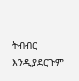ትብብር እንዲያደርጉም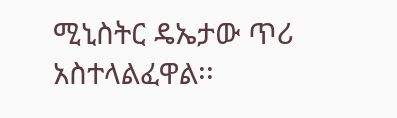ሚኒስትር ዴኤታው ጥሪ አስተላልፈዋል፡፡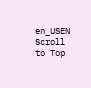en_USEN
Scroll to Top